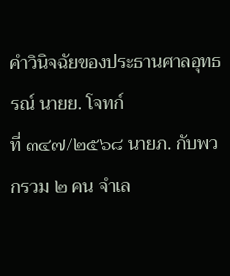คำวินิจฉัยของประธานศาลอุทธรณ์ นายย. โจทก์
ที่ ๓๔๗/๒๕๖๘ นายภ. กับพวกรวม ๒ คน จำเล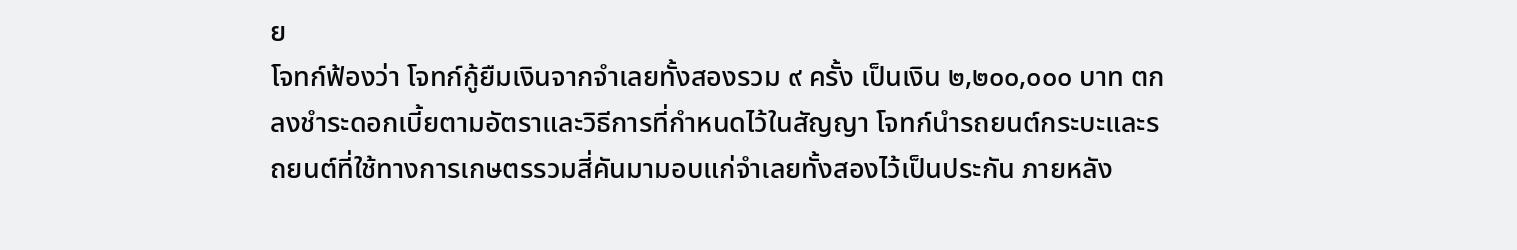ย
โจทก์ฟ้องว่า โจทก์กู้ยืมเงินจากจำเลยทั้งสองรวม ๙ ครั้ง เป็นเงิน ๒,๒๐๐,๐๐๐ บาท ตกลงชำระดอกเบี้ยตามอัตราและวิธีการที่กำหนดไว้ในสัญญา โจทก์นำรถยนต์กระบะและรถยนต์ที่ใช้ทางการเกษตรรวมสี่คันมามอบแก่จำเลยทั้งสองไว้เป็นประกัน ภายหลัง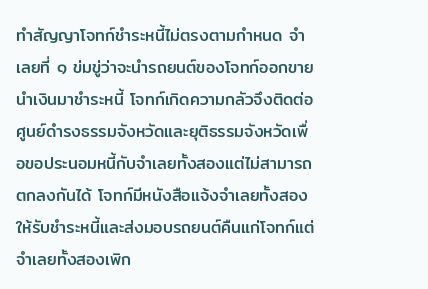ทำสัญญาโจทก์ชำระหนี้ไม่ตรงตามกำหนด จำเลยที่ ๑ ข่มขู่ว่าจะนำรถยนต์ของโจทก์ออกขายนำเงินมาชำระหนี้ โจทก์เกิดความกลัวจึงติดต่อศูนย์ดำรงธรรมจังหวัดและยุติธรรมจังหวัดเพื่อขอประนอมหนี้กับจำเลยทั้งสองแต่ไม่สามารถตกลงกันได้ โจทก์มีหนังสือแจ้งจำเลยทั้งสองให้รับชำระหนี้และส่งมอบรถยนต์คืนแก่โจทก์แต่จำเลยทั้งสองเพิก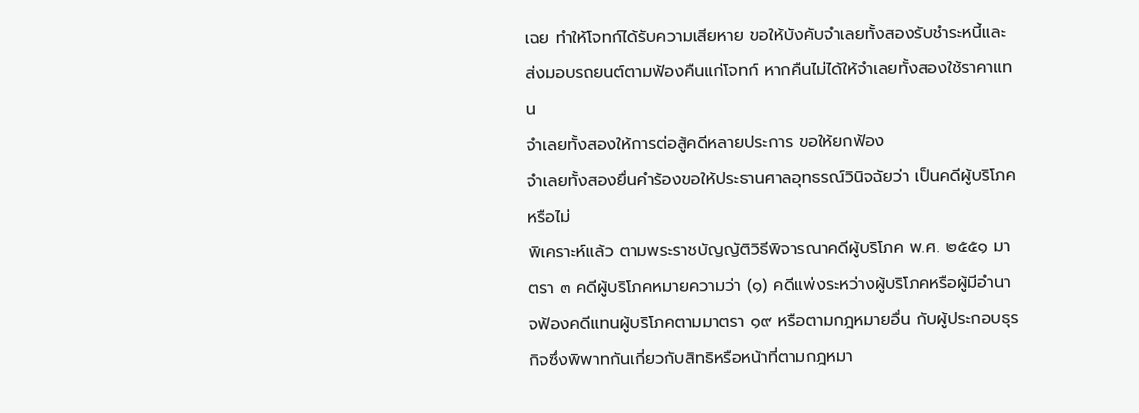เฉย ทำให้โจทก์ได้รับความเสียหาย ขอให้บังคับจำเลยทั้งสองรับชำระหนี้และส่งมอบรถยนต์ตามฟ้องคืนแก่โจทก์ หากคืนไม่ได้ให้จำเลยทั้งสองใช้ราคาแทน
จำเลยทั้งสองให้การต่อสู้คดีหลายประการ ขอให้ยกฟ้อง
จำเลยทั้งสองยื่นคำร้องขอให้ประธานศาลอุทธรณ์วินิจฉัยว่า เป็นคดีผู้บริโภคหรือไม่
พิเคราะห์แล้ว ตามพระราชบัญญัติวิธีพิจารณาคดีผู้บริโภค พ.ศ. ๒๕๕๑ มาตรา ๓ คดีผู้บริโภคหมายความว่า (๑) คดีแพ่งระหว่างผู้บริโภคหรือผู้มีอำนาจฟ้องคดีแทนผู้บริโภคตามมาตรา ๑๙ หรือตามกฎหมายอื่น กับผู้ประกอบธุรกิจซึ่งพิพาทกันเกี่ยวกับสิทธิหรือหน้าที่ตามกฎหมา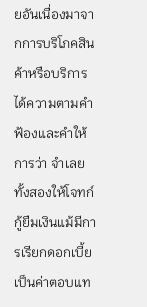ยอันเนื่องมาจากการบริโภคสินค้าหรือบริการ ได้ความตามคำฟ้องและคำให้การว่า จำเลยทั้งสองให้โจทก์กู้ยืมเงินแม้มีการเรียกดอกเบี้ยเป็นค่าตอบแท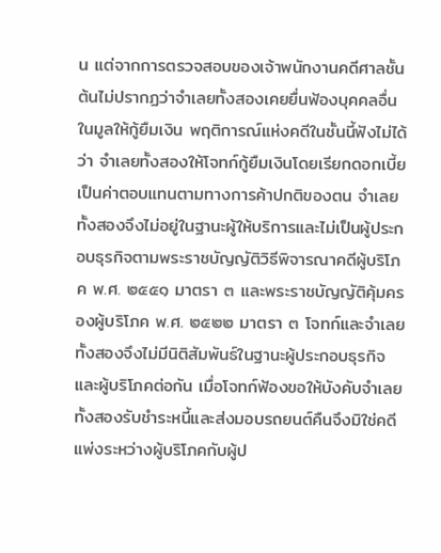น แต่จากการตรวจสอบของเจ้าพนักงานคดีศาลชั้นต้นไม่ปรากฏว่าจำเลยทั้งสองเคยยื่นฟ้องบุคคลอื่นในมูลให้กู้ยืมเงิน พฤติการณ์แห่งคดีในชั้นนี้ฟังไม่ได้ว่า จำเลยทั้งสองให้โจทก์กู้ยืมเงินโดยเรียกดอกเบี้ยเป็นค่าตอบแทนตามทางการค้าปกติของตน จำเลยทั้งสองจึงไม่อยู่ในฐานะผู้ให้บริการและไม่เป็นผู้ประกอบธุรกิจตามพระราชบัญญัติวิธีพิจารณาคดีผู้บริโภค พ.ศ. ๒๕๕๑ มาตรา ๓ และพระราชบัญญัติคุ้มครองผู้บริโภค พ.ศ. ๒๕๒๒ มาตรา ๓ โจทก์และจำเลยทั้งสองจึงไม่มีนิติสัมพันธ์ในฐานะผู้ประกอบธุรกิจและผู้บริโภคต่อกัน เมื่อโจทก์ฟ้องขอให้บังคับจำเลยทั้งสองรับชำระหนี้และส่งมอบรถยนต์คืนจึงมิใช่คดีแพ่งระหว่างผู้บริโภคกับผู้ป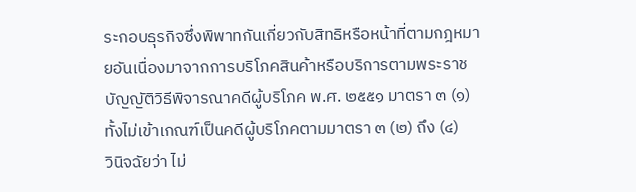ระกอบธุรกิจซึ่งพิพาทกันเกี่ยวกับสิทธิหรือหน้าที่ตามกฎหมายอันเนื่องมาจากการบริโภคสินค้าหรือบริการตามพระราชบัญญัติวิธีพิจารณาคดีผู้บริโภค พ.ศ. ๒๕๕๑ มาตรา ๓ (๑) ทั้งไม่เข้าเกณฑ์เป็นคดีผู้บริโภคตามมาตรา ๓ (๒) ถึง (๔)
วินิจฉัยว่า ไม่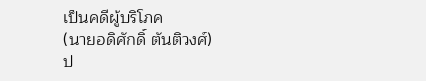เป็นคดีผู้บริโภค
(นายอดิศักดิ์ ตันติวงศ์)
ป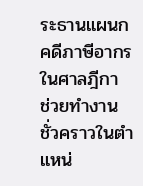ระธานแผนกคดีภาษีอากรในศาลฎีกา
ช่วยทำงานชั่วคราวในตำแหน่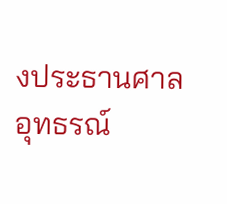งประธานศาลอุทธรณ์